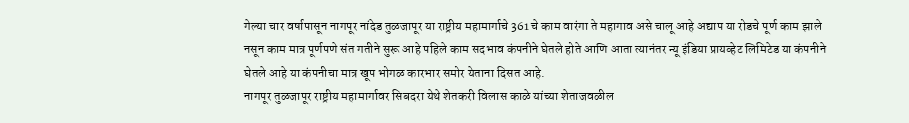गेल्या चार वर्षापासून नागपूर नांदेड तुळजापूर या राष्ट्रीय महामार्गाचे 361 चे काम वारंगा ते महागाव असे चालू आहे अद्याप या रोडचे पूर्ण काम झाले नसून काम मात्र पूर्णपणे संत गतीने सुरू आहे पहिले काम सदभाव कंपनीने घेतले होते आणि आता त्यानंतर न्यू इंडिया प्रायव्हेट लिमिटेड या कंपनीने घेतले आहे या कंपनीचा मात्र खूप भोगळ कारभार समोर येताना दिसत आहे.
नागपूर तुळजापूर राष्ट्रीय महामार्गावर सिबदरा येथे शेतकरी विलास काळे यांच्या शेताजवळील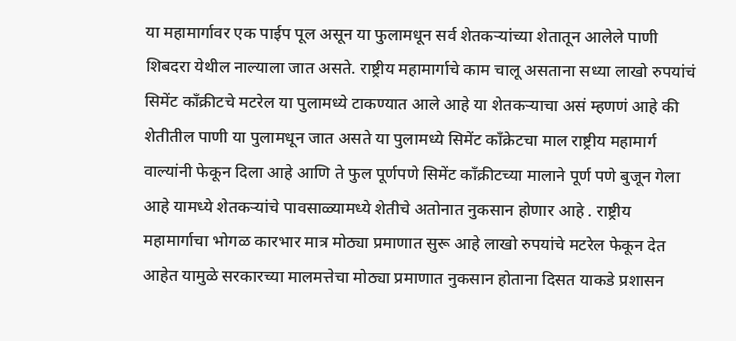या महामार्गावर एक पाईप पूल असून या फुलामधून सर्व शेतकऱ्यांच्या शेतातून आलेले पाणी शिबदरा येथील नाल्याला जात असते. राष्ट्रीय महामार्गाचे काम चालू असताना सध्या लाखो रुपयांचं सिमेंट काँक्रीटचे मटरेल या पुलामध्ये टाकण्यात आले आहे या शेतकऱ्याचा असं म्हणणं आहे की शेतीतील पाणी या पुलामधून जात असते या पुलामध्ये सिमेंट काँक्रेटचा माल राष्ट्रीय महामार्ग वाल्यांनी फेकून दिला आहे आणि ते फुल पूर्णपणे सिमेंट काँक्रीटच्या मालाने पूर्ण पणे बुजून गेला आहे यामध्ये शेतकऱ्यांचे पावसाळ्यामध्ये शेतीचे अतोनात नुकसान होणार आहे . राष्ट्रीय महामार्गाचा भोगळ कारभार मात्र मोठ्या प्रमाणात सुरू आहे लाखो रुपयांचे मटरेल फेकून देत आहेत यामुळे सरकारच्या मालमत्तेचा मोठ्या प्रमाणात नुकसान होताना दिसत याकडे प्रशासन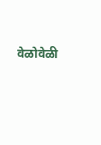वेळोवेळी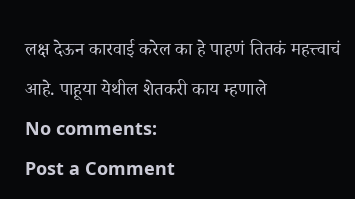लक्ष देऊन कारवाई करेल का हे पाहणं तितकं महत्त्वाचं आहे. पाहूया येथील शेतकरी काय म्हणाले
No comments:
Post a Comment